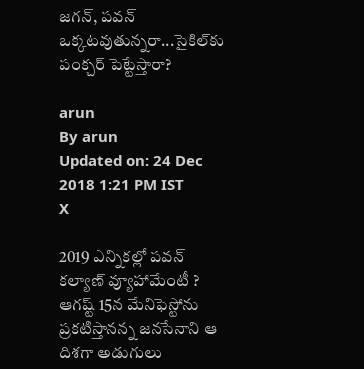జగన్‌, పవన్‌ ఒక్కటవుతున్నరా...సైకిల్‌కు పంక్చర్‌ పెట్టేస్తారా?

arun
By arun
Updated on: 24 Dec 2018 1:21 PM IST
X

2019 ఎన్నికల్లో పవన్‌ కల్యాణ్ వ్యూహామేంటీ ? ఆగష్ట్‌ 15న మేనిఫెస్టోను ప్రకటిస్తానన్న జనసేనాని ఆ దిశగా అడుగులు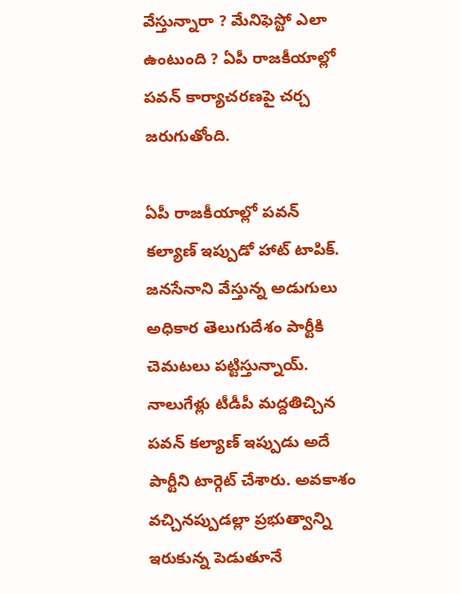వేస్తున్నారా ? మేనిఫెస్టో ఎలా ఉంటుంది ? ఏపీ రాజకీయాల్లో పవన్‌ కార్యాచరణపై చర్చ జరుగుతోంది.

ఏపీ రాజకీయాల్లో పవన్‌ కల్యాణ్‌ ఇప్పుడో హాట్‌ టాపిక్‌. జనసేనాని వేస్తున్న అడుగులు అధికార తెలుగుదేశం పార్టీకి చెమటలు పట్టిస్తున్నాయ్. నాలుగేళ్లు టీడీపీ మద్దతిచ్చిన పవన్‌ కల్యాణ్‌ ఇప్పుడు అదే పార్టీని టార్గెట్ చేశారు. అవకాశం వచ్చినప్పుడల్లా ప్రభుత్వాన్ని ఇరుకున్న పెడుతూనే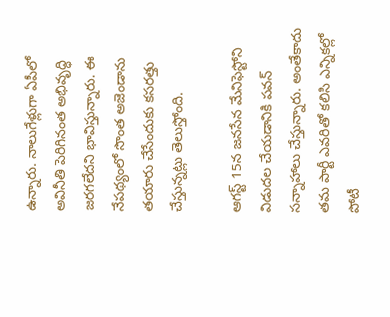ఉన్నారు. నాలుగేళ్లుగా ఏపీలో అవినీతి పెరిగినంత అభివృద్ధి జరగలేదని భావిస్తున్నారు. ఈ నేపథ్యంలో సొంత అజెండాను తయారు చేసేందుకు కసరత్తు చేస్తున్నట్లు తెలుస్తోంది.

ఆగస్ట్ 15న జనసేన మేనిఫెస్టోని విడుదల చేయడానికి పవన్ సన్నాహాలు చేస్తున్నారు. అంతేకాదు తమ పార్టీ ఎవరితో కలిసి ఎన్నికల్లో పోటీ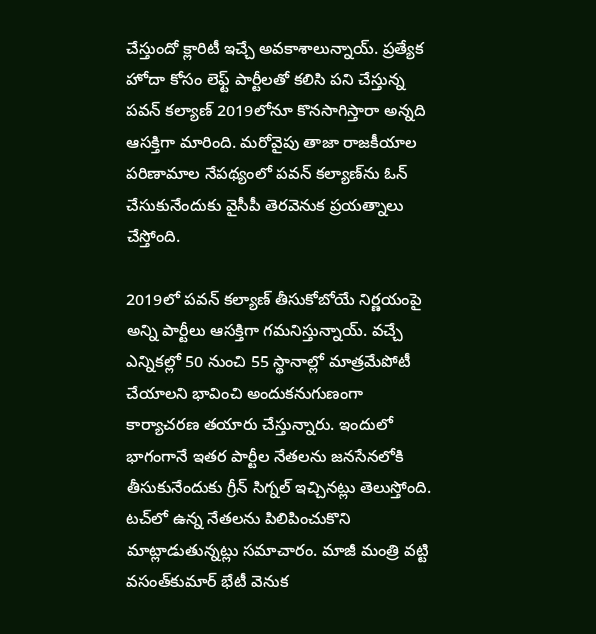చేస్తుందో క్లారిటీ ఇచ్చే అవకాశాలున్నాయ్. ప్రత్యేక హోదా కోసం లెఫ్ట్ పార్టీలతో కలిసి పని చేస్తున్న పవన్‌ కల్యాణ్‌ 2019లోనూ కొనసాగిస్తారా అన్నది ఆసక్తిగా మారింది. మరోవైపు తాజా రాజకీయాల పరిణామాల నేపథ్యంలో పవన్‌ కల్యాణ్‌ను ఓన్ చేసుకునేందుకు వైసీపీ తెరవెనుక ప్రయత్నాలు చేస్తోంది.

2019లో పవన్‌ కల్యాణ్ తీసుకోబోయే నిర్ణయంపై అన్ని పార్టీలు ఆసక్తిగా గమనిస్తున్నాయ్. వచ్చే ఎన్నికల్లో 50 నుంచి 55 స్థానాల్లో మాత్రమేపోటీ చేయాలని భావించి అందుకనుగుణంగా కార్యాచరణ తయారు చేస్తున్నారు. ఇందులో భాగంగానే ఇతర పార్టీల నేతలను జనసేనలోకి తీసుకునేందుకు గ్రీన్‌ సిగ్నల్ ఇచ్చినట్లు తెలుస్తోంది. టచ్‌లో ఉన్న నేతలను పిలిపించుకొని మాట్లాడుతున్నట్లు సమాచారం. మాజీ మంత్రి వట్టి వసంత్‌కుమార్‌ భేటీ వెనుక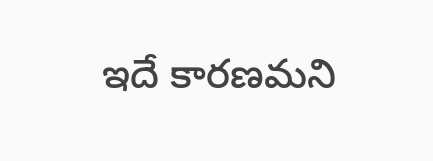ఇదే కారణమని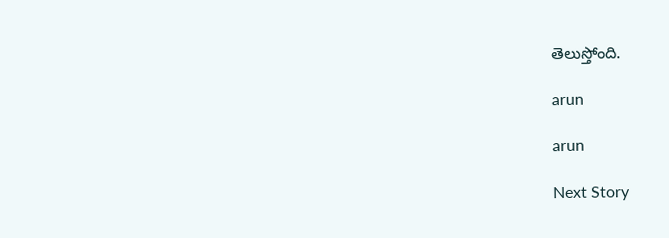తెలుస్తోంది.

arun

arun

Next Story